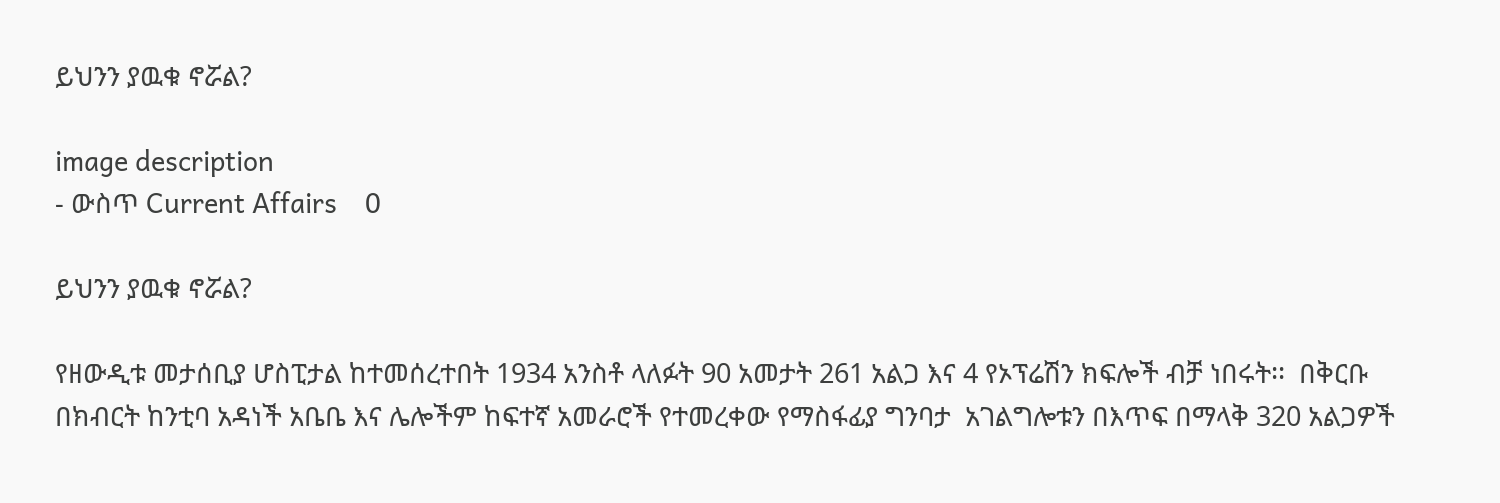ይህንን ያዉቁ ኖሯል?

image description
- ውስጥ Current Affairs    0

ይህንን ያዉቁ ኖሯል?

የዘውዲቱ መታሰቢያ ሆስፒታል ከተመሰረተበት 1934 አንስቶ ላለፉት 90 አመታት 261 አልጋ እና 4 የኦፕሬሽን ክፍሎች ብቻ ነበሩት፡፡  በቅርቡ በክብርት ከንቲባ አዳነች አቤቤ እና ሌሎችም ከፍተኛ አመራሮች የተመረቀው የማስፋፊያ ግንባታ  አገልግሎቱን በእጥፍ በማላቅ 320 አልጋዎች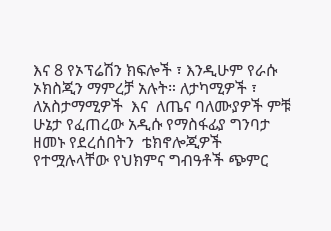እና 8 የኦፕሬሽን ክፍሎች ፣ እንዲሁም የራሱ ኦክስጂን ማምረቻ አሉት። ለታካሚዎች ፣ ለአስታማሚዎች  እና  ለጤና ባለሙያዎች ምቹ ሁኔታ የፈጠረው አዲሱ የማስፋፊያ ግንባታ ዘመኑ የደረሰበትን  ቴክኖሎጂዎች የተሟሉላቸው የህክምና ግብዓቶች ጭምር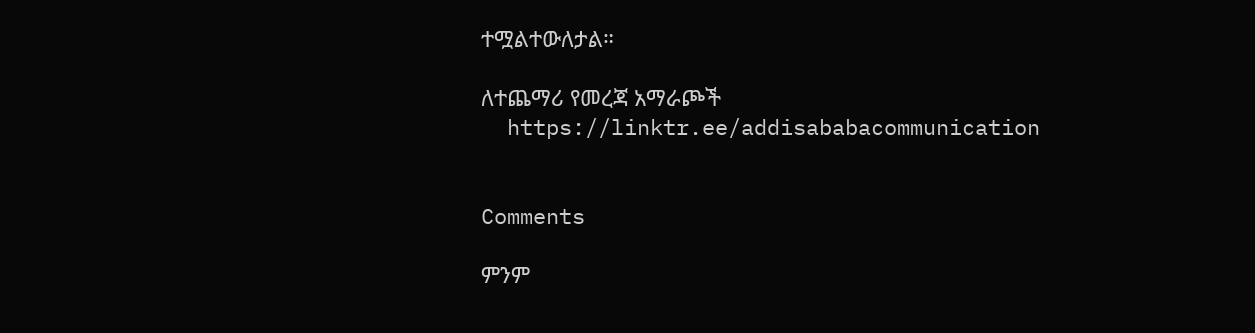ተሟልተውለታል።

ለተጨማሪ የመረጃ አማራጮች
  https://linktr.ee/addisababacommunication


Comments

ምንም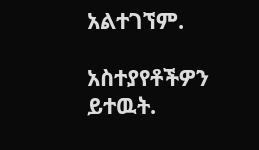አልተገኘም.

አስተያየቶችዎን ይተዉት.